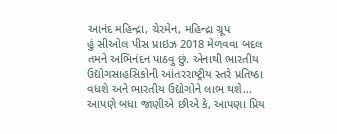આનંદ મહિન્દ્રા, ચેરમેન, મહિન્દ્રા ગ્રૂપ
હું સીઓલ પીસ પ્રાઇઝ 2018 મેળવવા બદલ તમને અભિનંદન પાઠવુ છું. એનાથી ભારતીય ઉદ્યોગસાહસિકોની આંતરરાષ્ટ્રીય સ્તરે પ્રતિષ્ઠા વધશે અને ભારતીય ઉદ્યોગોને લાભ થશે... આપણે બધા જાણીએ છીએ કે, આપણા પ્રિય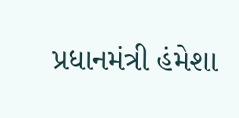પ્રધાનમંત્રી હંમેશા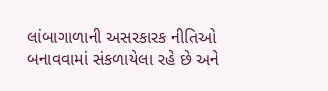લાંબાગાળાની અસરકારક નીતિઓ બનાવવામાં સંકળાયેલા રહે છે અને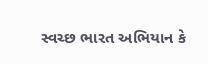સ્વચ્છ ભારત અભિયાન કે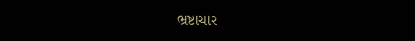ભ્રષ્ટાચાર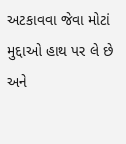અટકાવવા જેવા મોટાં મુદ્દાઓ હાથ પર લે છે અને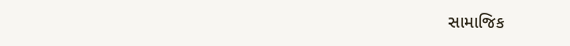સામાજિક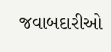જવાબદારીઓ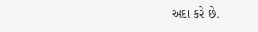અદા કરે છે.